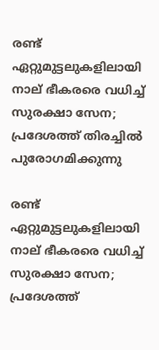രണ്ട് ഏറ്റുമുട്ടലുകളിലായി നാല് ഭീകരരെ വധിച്ച് സുരക്ഷാ സേന; പ്രദേശത്ത് തിരച്ചില്‍ പുരോഗമിക്കുന്നു

രണ്ട് ഏറ്റുമുട്ടലുകളിലായി നാല് ഭീകരരെ വധിച്ച് സുരക്ഷാ സേന; പ്രദേശത്ത്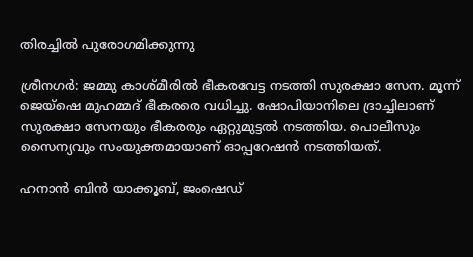തിരച്ചില്‍ പുരോഗമിക്കുന്നു

ശ്രീനഗര്‍: ജമ്മു കാശ്മീരില്‍ ഭീകരവേട്ട നടത്തി സുരക്ഷാ സേന. മൂന്ന് ജെയ്ഷെ മുഹമ്മദ് ഭീകരരെ വധിച്ചു. ഷോപിയാനിലെ ദ്രാച്ചിലാണ് സുരക്ഷാ സേനയും ഭീകരരും ഏറ്റുമുട്ടല്‍ നടത്തിയ. പൊലീസും സൈന്യവും സംയുക്തമായാണ് ഓപ്പറേഷന്‍ നടത്തിയത്.

ഹനാന്‍ ബിന്‍ യാക്കൂബ്, ജംഷെഡ്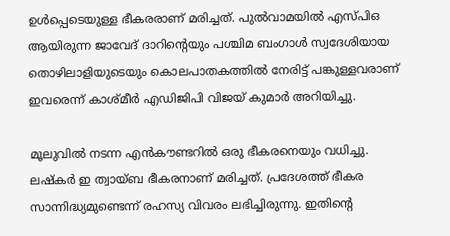ഉള്‍പ്പെടെയുള്ള ഭീകരരാണ് മരിച്ചത്. പുല്‍വാമയില്‍ എസ്പിഒ ആയിരുന്ന ജാവേദ് ദാറിന്റെയും പശ്ചിമ ബംഗാള്‍ സ്വദേശിയായ തൊഴിലാളിയുടെയും കൊലപാതകത്തില്‍ നേരിട്ട് പങ്കുള്ളവരാണ് ഇവരെന്ന് കാശ്മീര്‍ എഡിജിപി വിജയ് കുമാര്‍ അറിയിച്ചു.

മൂലുവില്‍ നടന്ന എന്‍കൗണ്ടറില്‍ ഒരു ഭീകരനെയും വധിച്ചു. ലഷ്‌കര്‍ ഇ ത്വായ്ബ ഭീകരനാണ് മരിച്ചത്. പ്രദേശത്ത് ഭീകര സാന്നിദ്ധ്യമുണ്ടെന്ന് രഹസ്യ വിവരം ലഭിച്ചിരുന്നു. ഇതിന്റെ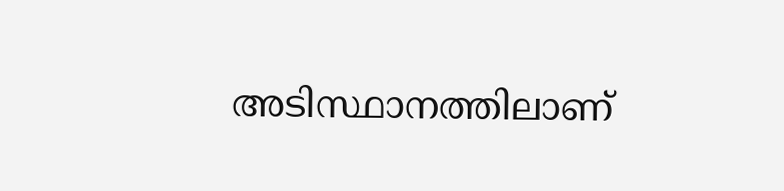അടിസ്ഥാനത്തിലാണ്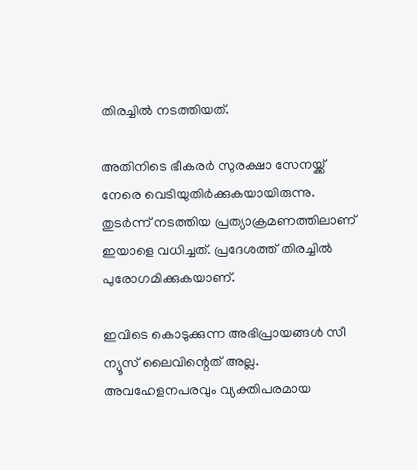തിരച്ചില്‍ നടത്തിയത്.

അതിനിടെ ഭീകരര്‍ സുരക്ഷാ സേനയ്ക്ക് നേരെ വെടിയുതിര്‍ക്കുകയായിരുന്നു. തുടര്‍ന്ന് നടത്തിയ പ്രത്യാക്രമണത്തിലാണ് ഇയാളെ വധിച്ചത്. പ്രദേശത്ത് തിരച്ചില്‍ പുരോഗമിക്കുകയാണ്.

ഇവിടെ കൊടുക്കുന്ന അഭിപ്രായങ്ങള്‍ സീ ന്യൂസ് ലൈവിന്റെത് അല്ല. അവഹേളനപരവും വ്യക്തിപരമായ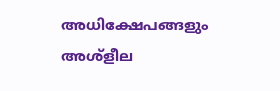അധിക്ഷേപങ്ങളും അശ്‌ളീല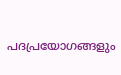പദപ്രയോഗങ്ങളും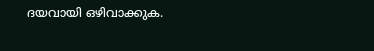ദയവായി ഒഴിവാക്കുക.